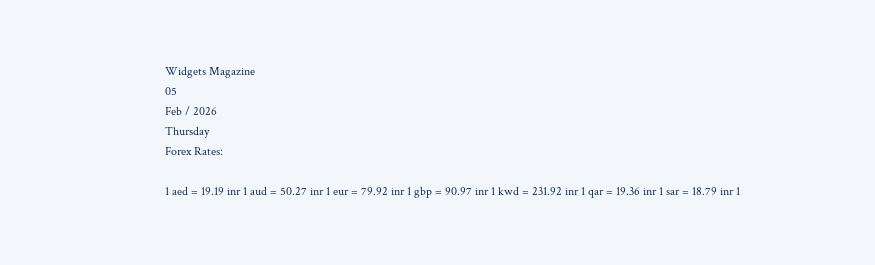Widgets Magazine
05
Feb / 2026
Thursday
Forex Rates:

1 aed = 19.19 inr 1 aud = 50.27 inr 1 eur = 79.92 inr 1 gbp = 90.97 inr 1 kwd = 231.92 inr 1 qar = 19.36 inr 1 sar = 18.79 inr 1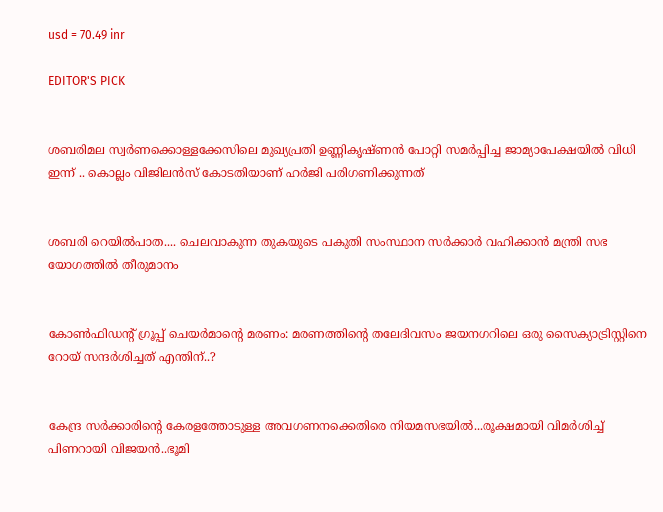usd = 70.49 inr

EDITOR'S PICK


ശബരിമല സ്വർണക്കൊള്ളക്കേസിലെ മുഖ്യപ്രതി ഉണ്ണികൃഷ്ണൻ പോറ്റി സമർപ്പിച്ച ജാമ്യാപേക്ഷയിൽ വിധി ഇന്ന് .. കൊല്ലം വിജിലൻസ് കോടതിയാണ് ഹർജി പരിഗണിക്കുന്നത്


ശബരി റെയില്‍പാത.... ചെലവാകുന്ന തുകയുടെ പകുതി സംസ്ഥാന സര്‍ക്കാര്‍ വഹിക്കാന്‍ മന്ത്രി സഭ യോഗത്തില്‍ തീരുമാനം


കോൺഫിഡന്റ് ഗ്രൂപ്പ് ചെയർമാന്റെ മരണം: മരണത്തിന്റെ തലേദിവസം ജയനഗറിലെ ഒരു സൈക്യാട്രിസ്റ്റിനെ റോയ് സന്ദർശിച്ചത് എന്തിന്..?


കേന്ദ്ര സർക്കാരിന്റെ കേരളത്തോടുള്ള അവഗണനക്കെതിരെ നിയമസഭയിൽ...രൂക്ഷമായി വിമർശിച്ച് പിണറായി വിജയൻ..ഭൂമി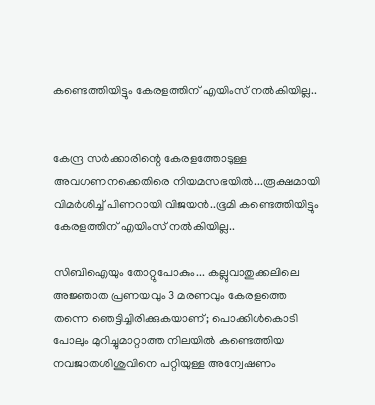കണ്ടെത്തിയിട്ടും കേരളത്തിന് എയിംസ് നൽകിയില്ല..


കേന്ദ്ര സർക്കാരിന്റെ കേരളത്തോടുള്ള അവഗണനക്കെതിരെ നിയമസഭയിൽ...രൂക്ഷമായി വിമർശിച്ച് പിണറായി വിജയൻ..ഭൂമി കണ്ടെത്തിയിട്ടും കേരളത്തിന് എയിംസ് നൽകിയില്ല..

സിബിഐയും തോറ്റുപോകും... കല്ലുവാതുക്കലിലെ അജ്ഞാത പ്രണയവും 3 മരണവും കേരളത്തെ തന്നെ ഞെട്ടിച്ചിരിക്കുകയാണ്; പൊക്കിള്‍കൊടി പോലും മുറിച്ചുമാറ്റാത്ത നിലയില്‍ കണ്ടെത്തിയ നവജാതശിശുവിനെ പറ്റിയുള്ള അന്വേഷണം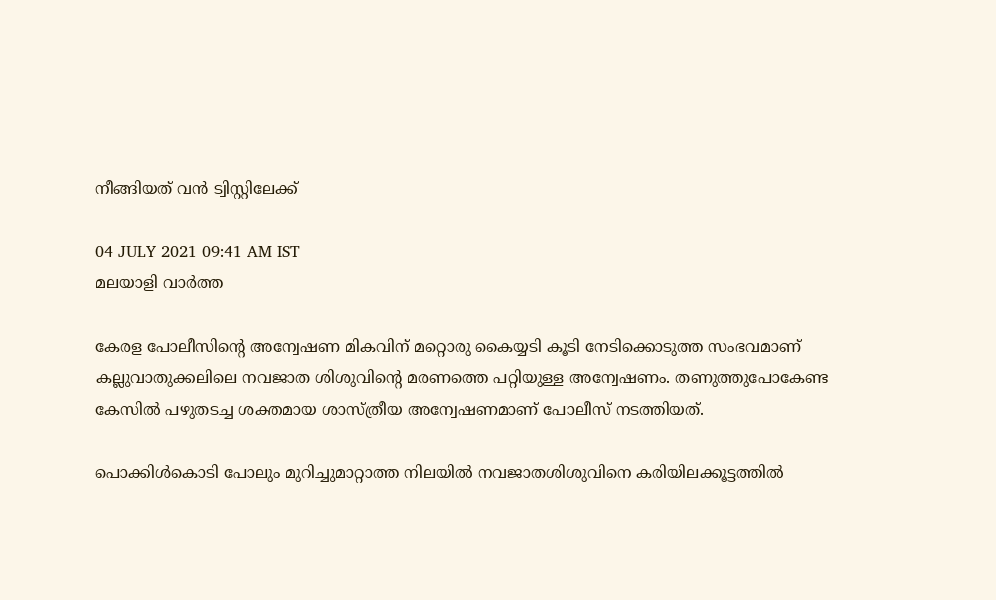നീങ്ങിയത് വന്‍ ട്വിസ്റ്റിലേക്ക്

04 JULY 2021 09:41 AM IST
മലയാളി വാര്‍ത്ത

കേരള പോലീസിന്റെ അന്വേഷണ മികവിന് മറ്റൊരു കൈയ്യടി കൂടി നേടിക്കൊടുത്ത സംഭവമാണ് കല്ലുവാതുക്കലിലെ നവജാത ശിശുവിന്റെ മരണത്തെ പറ്റിയുള്ള അന്വേഷണം. തണുത്തുപോകേണ്ട കേസില്‍ പഴുതടച്ച ശക്തമായ ശാസ്ത്രീയ അന്വേഷണമാണ് പോലീസ് നടത്തിയത്.

പൊക്കിള്‍കൊടി പോലും മുറിച്ചുമാറ്റാത്ത നിലയില്‍ നവജാതശിശുവിനെ കരിയിലക്കൂട്ടത്തില്‍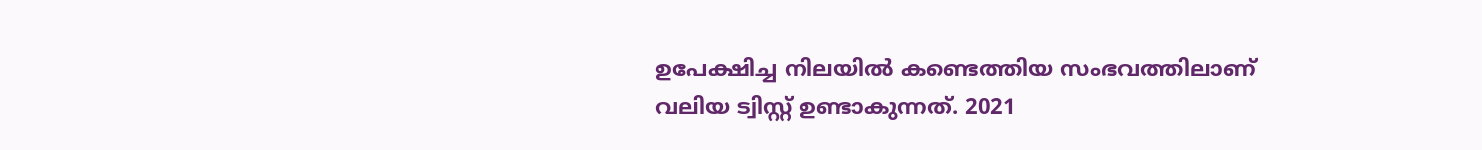ഉപേക്ഷിച്ച നിലയില്‍ കണ്ടെത്തിയ സംഭവത്തിലാണ് വലിയ ട്വിസ്റ്റ് ഉണ്ടാകുന്നത്. 2021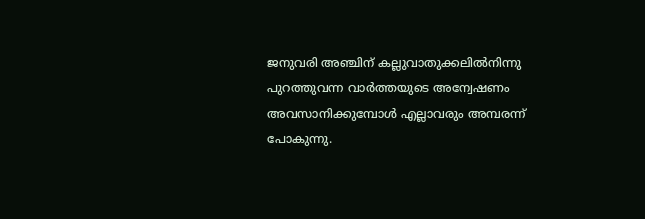ജനുവരി അഞ്ചിന് കല്ലുവാതുക്കലില്‍നിന്നു പുറത്തുവന്ന വാര്‍ത്തയുടെ അന്വേഷണം അവസാനിക്കുമ്പോള്‍ എല്ലാവരും അമ്പരന്ന് പോകുന്നു.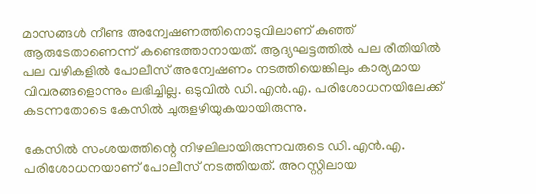മാസങ്ങള്‍ നീണ്ട അന്വേഷണത്തിനൊടുവിലാണ് കുഞ്ഞ് ആരുടേതാണെന്ന് കണ്ടെത്താനായത്. ആദ്യഘട്ടത്തില്‍ പല രീതിയില്‍ പല വഴികളില്‍ പോലീസ് അന്വേഷണം നടത്തിയെങ്കിലും കാര്യമായ വിവരങ്ങളൊന്നും ലഭിച്ചില്ല. ഒടുവില്‍ ഡി.എന്‍.എ. പരിശോധനയിലേക്ക് കടന്നതോടെ കേസില്‍ ചുരുളഴിയുകയായിരുന്നു.

കേസില്‍ സംശയത്തിന്റെ നിഴലിലായിരുന്നവരുടെ ഡി.എന്‍.എ. പരിശോധനയാണ് പോലീസ് നടത്തിയത്. അറസ്റ്റിലായ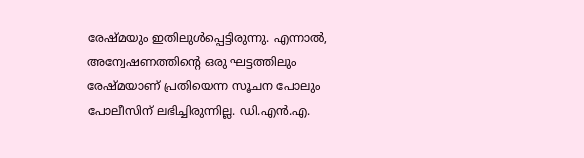രേഷ്മയും ഇതിലുള്‍പ്പെട്ടിരുന്നു. എന്നാല്‍, അന്വേഷണത്തിന്റെ ഒരു ഘട്ടത്തിലും രേഷ്മയാണ് പ്രതിയെന്ന സൂചന പോലും പോലീസിന് ലഭിച്ചിരുന്നില്ല. ഡി.എന്‍.എ.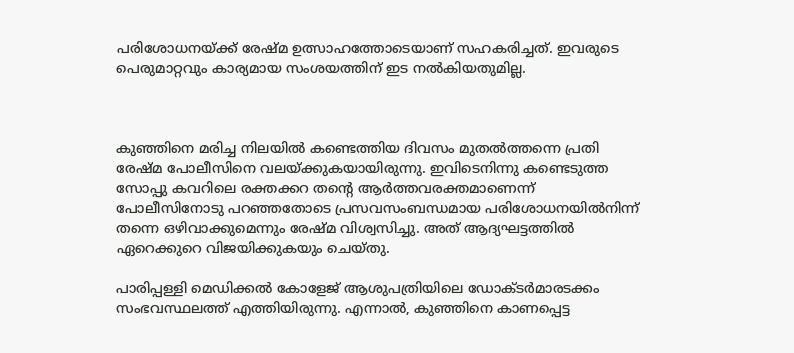പരിശോധനയ്ക്ക് രേഷ്മ ഉത്സാഹത്തോടെയാണ് സഹകരിച്ചത്. ഇവരുടെ പെരുമാറ്റവും കാര്യമായ സംശയത്തിന് ഇട നല്‍കിയതുമില്ല.



കുഞ്ഞിനെ മരിച്ച നിലയില്‍ കണ്ടെത്തിയ ദിവസം മുതല്‍ത്തന്നെ പ്രതി രേഷ്മ പോലീസിനെ വലയ്ക്കുകയായിരുന്നു. ഇവിടെനിന്നു കണ്ടെടുത്ത സോപ്പു കവറിലെ രക്തക്കറ തന്റെ ആര്‍ത്തവരക്തമാണെന്ന് പോലീസിനോടു പറഞ്ഞതോടെ പ്രസവസംബന്ധമായ പരിശോധനയില്‍നിന്ന് തന്നെ ഒഴിവാക്കുമെന്നും രേഷ്മ വിശ്വസിച്ചു. അത് ആദ്യഘട്ടത്തില്‍ ഏറെക്കുറെ വിജയിക്കുകയും ചെയ്തു.

പാരിപ്പള്ളി മെഡിക്കല്‍ കോളേജ് ആശുപത്രിയിലെ ഡോക്ടര്‍മാരടക്കം സംഭവസ്ഥലത്ത് എത്തിയിരുന്നു. എന്നാല്‍, കുഞ്ഞിനെ കാണപ്പെട്ട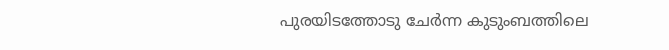പുരയിടത്തോടു ചേര്‍ന്ന കുടുംബത്തിലെ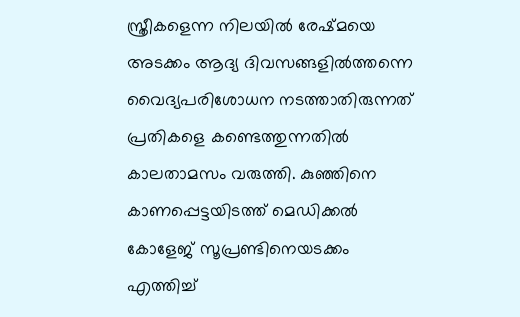സ്ത്രീകളെന്ന നിലയില്‍ രേഷ്മയെ അടക്കം ആദ്യ ദിവസങ്ങളില്‍ത്തന്നെ വൈദ്യപരിശോധന നടത്താതിരുന്നത് പ്രതികളെ കണ്ടെത്തുന്നതില്‍ കാലതാമസം വരുത്തി. കുഞ്ഞിനെ കാണപ്പെട്ടയിടത്ത് മെഡിക്കല്‍ കോളേജ് സൂപ്രണ്ടിനെയടക്കം എത്തിച്ച്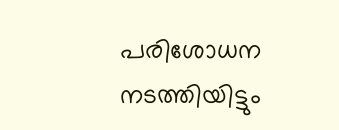പരിശോധന നടത്തിയിട്ടും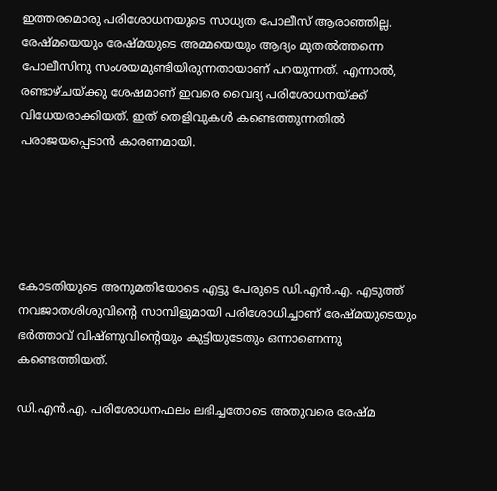ഇത്തരമൊരു പരിശോധനയുടെ സാധ്യത പോലീസ് ആരാഞ്ഞില്ല. രേഷ്മയെയും രേഷ്മയുടെ അമ്മയെയും ആദ്യം മുതല്‍ത്തന്നെ പോലീസിനു സംശയമുണ്ടിയിരുന്നതായാണ് പറയുന്നത്. എന്നാല്‍, രണ്ടാഴ്ചയ്ക്കു ശേഷമാണ് ഇവരെ വൈദ്യ പരിശോധനയ്ക്ക് വിധേയരാക്കിയത്. ഇത് തെളിവുകള്‍ കണ്ടെത്തുന്നതില്‍ പരാജയപ്പെടാന്‍ കാരണമായി.





കോടതിയുടെ അനുമതിയോടെ എട്ടു പേരുടെ ഡി.എന്‍.എ. എടുത്ത് നവജാതശിശുവിന്റെ സാമ്പിളുമായി പരിശോധിച്ചാണ് രേഷ്മയുടെയും ഭര്‍ത്താവ് വിഷ്ണുവിന്റെയും കുട്ടിയുടേതും ഒന്നാണെന്നു കണ്ടെത്തിയത്.

ഡി.എന്‍.എ. പരിശോധനഫലം ലഭിച്ചതോടെ അതുവരെ രേഷ്മ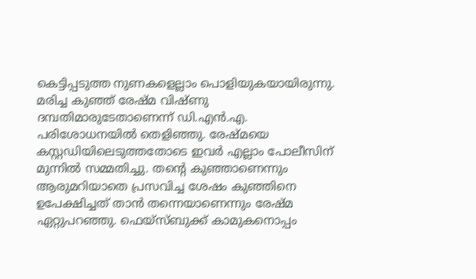കെട്ടിപ്പടുത്ത നുണകളെല്ലാം പൊളിയുകയായിരുന്നു. മരിച്ച കുഞ്ഞ് രേഷ്മ വിഷ്ണു ദമ്പതിമാരുടേതാണെന്ന് ഡി.എന്‍.എ. പരിശോധനയില്‍ തെളിഞ്ഞു. രേഷ്മയെ കസ്റ്റഡിയിലെടുത്തതോടെ ഇവര്‍ എല്ലാം പോലീസിന് മുന്നില്‍ സമ്മതിച്ചു. തന്റെ കുഞ്ഞാണെന്നും ആരുമറിയാതെ പ്രസവിച്ച ശേഷം കുഞ്ഞിനെ ഉപേക്ഷിച്ചത് താന്‍ തന്നെയാണെന്നും രേഷ്മ ഏറ്റുപറഞ്ഞു. ഫെയ്‌സ്ബുക്ക് കാമുകനൊപ്പം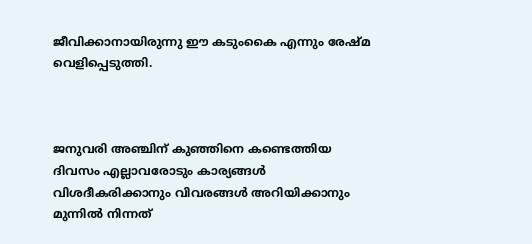ജീവിക്കാനായിരുന്നു ഈ കടുംകൈ എന്നും രേഷ്മ വെളിപ്പെടുത്തി.



ജനുവരി അഞ്ചിന് കുഞ്ഞിനെ കണ്ടെത്തിയ ദിവസം എല്ലാവരോടും കാര്യങ്ങള്‍ വിശദീകരിക്കാനും വിവരങ്ങള്‍ അറിയിക്കാനും മുന്നില്‍ നിന്നത്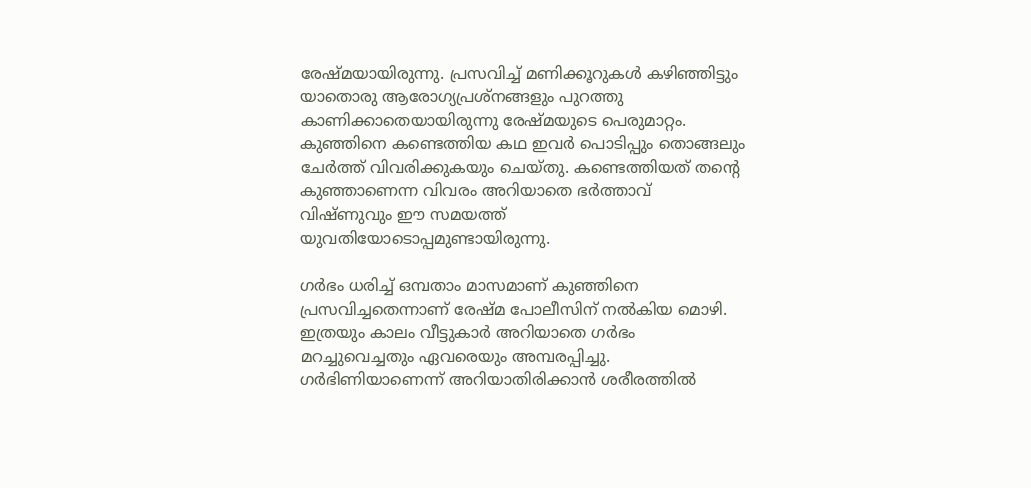രേഷ്മയായിരുന്നു. പ്രസവിച്ച് മണിക്കൂറുകള്‍ കഴിഞ്ഞിട്ടും യാതൊരു ആരോഗ്യപ്രശ്‌നങ്ങളും പുറത്തു കാണിക്കാതെയായിരുന്നു രേഷ്മയുടെ പെരുമാറ്റം. കുഞ്ഞിനെ കണ്ടെത്തിയ കഥ ഇവര്‍ പൊടിപ്പും തൊങ്ങലും ചേര്‍ത്ത് വിവരിക്കുകയും ചെയ്തു. കണ്ടെത്തിയത് തന്റെ കുഞ്ഞാണെന്ന വിവരം അറിയാതെ ഭര്‍ത്താവ് വിഷ്ണുവും ഈ സമയത്ത് യുവതിയോടൊപ്പമുണ്ടായിരുന്നു.

ഗര്‍ഭം ധരിച്ച് ഒമ്പതാം മാസമാണ് കുഞ്ഞിനെ പ്രസവിച്ചതെന്നാണ് രേഷ്മ പോലീസിന് നല്‍കിയ മൊഴി. ഇത്രയും കാലം വീട്ടുകാര്‍ അറിയാതെ ഗര്‍ഭം മറച്ചുവെച്ചതും ഏവരെയും അമ്പരപ്പിച്ചു. ഗര്‍ഭിണിയാണെന്ന് അറിയാതിരിക്കാന്‍ ശരീരത്തില്‍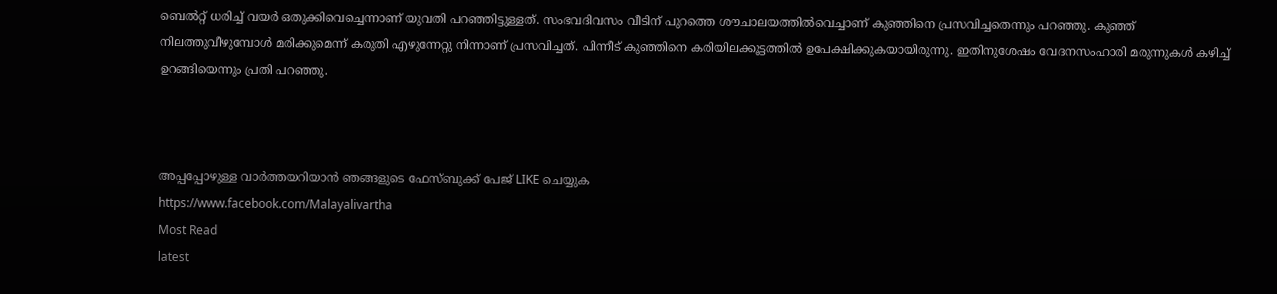ബെല്‍റ്റ് ധരിച്ച് വയര്‍ ഒതുക്കിവെച്ചെന്നാണ് യുവതി പറഞ്ഞിട്ടുള്ളത്. സംഭവദിവസം വീടിന് പുറത്തെ ശൗചാലയത്തില്‍വെച്ചാണ് കുഞ്ഞിനെ പ്രസവിച്ചതെന്നും പറഞ്ഞു. കുഞ്ഞ് നിലത്തുവീഴുമ്പോള്‍ മരിക്കുമെന്ന് കരുതി എഴുന്നേറ്റു നിന്നാണ് പ്രസവിച്ചത്. പിന്നീട് കുഞ്ഞിനെ കരിയിലക്കൂട്ടത്തില്‍ ഉപേക്ഷിക്കുകയായിരുന്നു. ഇതിനുശേഷം വേദനസംഹാരി മരുന്നുകള്‍ കഴിച്ച് ഉറങ്ങിയെന്നും പ്രതി പറഞ്ഞു.



അപ്പപ്പോഴുള്ള വാര്‍ത്തയറിയാന്‍ ഞങ്ങളുടെ ഫേസ്‌ബുക്ക്‌ പേജ് LIKE ചെയ്യുക
https://www.facebook.com/Malayalivartha
Most Read
latest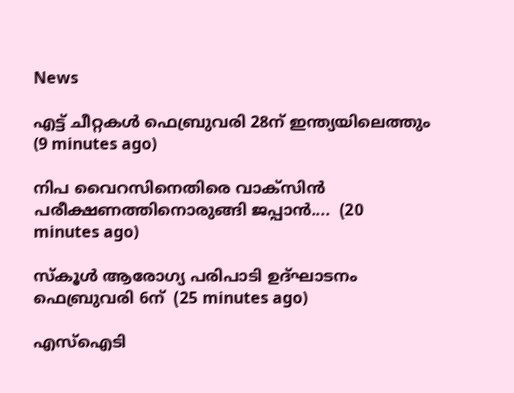News

എട്ട് ചീറ്റകൾ ഫെബ്രുവരി 28ന് ഇന്ത്യയിലെത്തും  (9 minutes ago)

നിപ വൈറസിനെതിരെ വാക്സിന്‍ പരീക്ഷണത്തിനൊരുങ്ങി ജപ്പാന്‍....  (20 minutes ago)

സ്‌കൂള്‍ ആരോഗ്യ പരിപാടി ഉദ്ഘാടനം ഫെബ്രുവരി 6ന്  (25 minutes ago)

എസ്‌ഐടി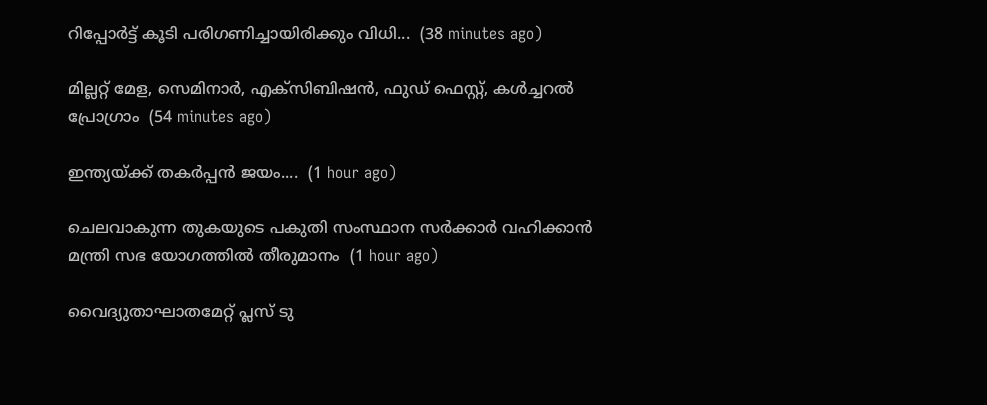റിപ്പോർട്ട് കൂടി പരിഗണിച്ചായിരിക്കും വിധി...  (38 minutes ago)

മില്ലറ്റ് മേള, സെമിനാര്‍, എക്‌സിബിഷന്‍, ഫുഡ് ഫെസ്റ്റ്, കള്‍ച്ചറല്‍ പ്രോഗ്രാം  (54 minutes ago)

ഇന്ത്യയ്ക്ക് തകർപ്പൻ ജയം....  (1 hour ago)

ചെലവാകുന്ന തുകയുടെ പകുതി സംസ്ഥാന സര്‍ക്കാര്‍ വഹിക്കാന്‍ മന്ത്രി സഭ യോഗത്തില്‍ തീരുമാനം  (1 hour ago)

വൈദ്യുതാഘാതമേറ്റ് പ്ലസ് ടു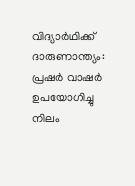വിദ്യാര്‍ഥിക്ക് ദാരുണാന്ത്യം: പ്രഷര്‍ വാഷര്‍ ഉപയോഗിച്ചു നിലം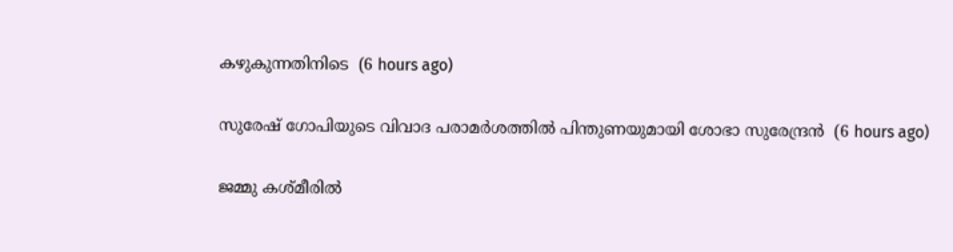കഴുകുന്നതിനിടെ  (6 hours ago)

സുരേഷ് ഗോപിയുടെ വിവാദ പരാമര്‍ശത്തില്‍ പിന്തുണയുമായി ശോഭാ സുരേന്ദ്രന്‍  (6 hours ago)

ജമ്മു കശ്മീരില്‍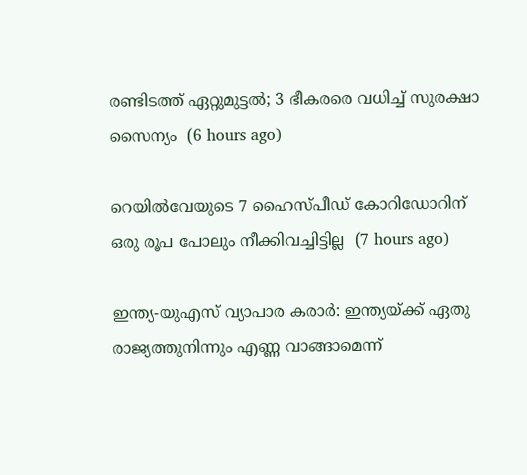രണ്ടിടത്ത് ഏറ്റുമുട്ടല്‍; 3 ഭീകരരെ വധിച്ച് സുരക്ഷാ സൈന്യം  (6 hours ago)

റെയില്‍വേയുടെ 7 ഹൈസ്പീഡ് കോറിഡോറിന് ഒരു രൂപ പോലും നീക്കിവച്ചിട്ടില്ല  (7 hours ago)

ഇന്ത്യ-യുഎസ് വ്യാപാര കരാര്‍: ഇന്ത്യയ്ക്ക് ഏതു രാജ്യത്തുനിന്നും എണ്ണ വാങ്ങാമെന്ന്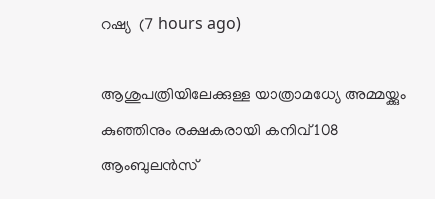റഷ്യ  (7 hours ago)

ആശുപത്രിയിലേക്കുള്ള യാത്രാമധ്യേ അമ്മയ്ക്കും കുഞ്ഞിനും രക്ഷകരായി കനിവ് 108 ആംബുലന്‍സ്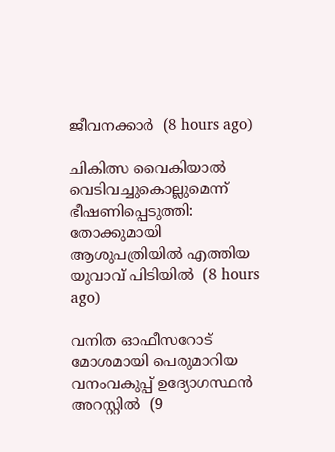ജീവനക്കാര്‍  (8 hours ago)

ചികിത്സ വൈകിയാല്‍ വെടിവച്ചുകൊല്ലുമെന്ന് ഭീഷണിപ്പെടുത്തി: തോക്കുമായി ആശുപത്രിയില്‍ എത്തിയ യുവാവ് പിടിയില്‍  (8 hours ago)

വനിത ഓഫീസറോട് മോശമായി പെരുമാറിയ വനംവകുപ്പ് ഉദ്യോഗസ്ഥന്‍ അറസ്റ്റില്‍  (9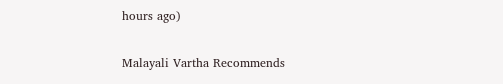hours ago)

Malayali Vartha Recommends